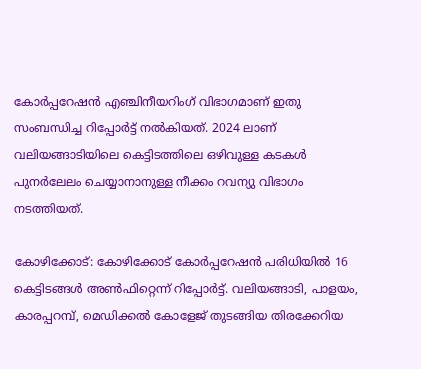കോര്‍പ്പറേഷന്‍ എഞ്ചിനീയറിംഗ് വിഭാഗമാണ് ഇതു സംബന്ധിച്ച റിപ്പോര്‍ട്ട് നല്‍കിയത്. 2024 ലാണ് വലിയങ്ങാടിയിലെ കെട്ടിടത്തിലെ ഒഴിവുള്ള കടകള്‍ പുനര്‍ലേലം ചെയ്യാനാനുള്ള നീക്കം റവന്യു വിഭാഗം നടത്തിയത്.

കോഴിക്കോട്: കോഴിക്കോട് കോര്‍പ്പറേഷന്‍ പരിധിയില്‍ 16 കെട്ടിടങ്ങള്‍ അൺഫിറ്റെന്ന് റിപ്പോർട്ട്. വലിയങ്ങാടി, പാളയം, കാരപ്പറമ്പ്, മെഡിക്കല്‍ കോളേജ് തുടങ്ങിയ തിരക്കേറിയ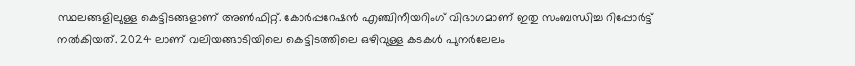സ്ഥലങ്ങളിലുള്ള കെട്ടിടങ്ങളാണ് അൺഫിറ്റ്. കോര്‍പ്പറേഷന്‍ എഞ്ചിനീയറിംഗ് വിഭാഗമാണ് ഇതു സംബന്ധിച്ച റിപ്പോര്‍ട്ട് നല്‍കിയത്. 2024 ലാണ് വലിയങ്ങാടിയിലെ കെട്ടിടത്തിലെ ഒഴിവുള്ള കടകള്‍ പുനര്‍ലേലം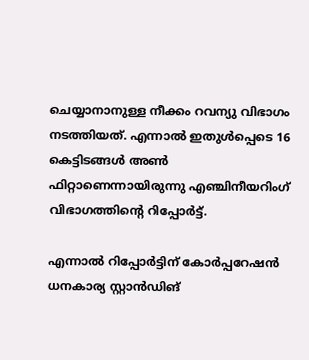ചെയ്യാനാനുള്ള നീക്കം റവന്യു വിഭാഗം നടത്തിയത്. എന്നാല്‍ ഇതുൾപ്പെടെ 16 കെട്ടിടങ്ങൾ അണ്‍ ഫിറ്റാണെന്നായിരുന്നു എഞ്ചിനീയറിംഗ് വിഭാഗത്തിന്റെ റിപ്പോർട്ട്.

എന്നാൽ റിപ്പോര്‍ട്ടിന് കോര്‍പ്പറേഷന്‍ ധനകാര്യ സ്റ്റാന്‍ഡിങ്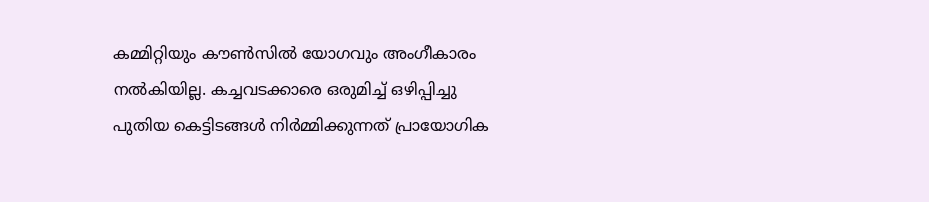കമ്മിറ്റിയും കൗണ്‍സില്‍ യോഗവും അംഗീകാരം നല്‍കിയില്ല. കച്ചവടക്കാരെ ഒരുമിച്ച് ഒഴിപ്പിച്ചു പുതിയ കെട്ടിടങ്ങൾ നിർമ്മിക്കുന്നത് പ്രായോഗിക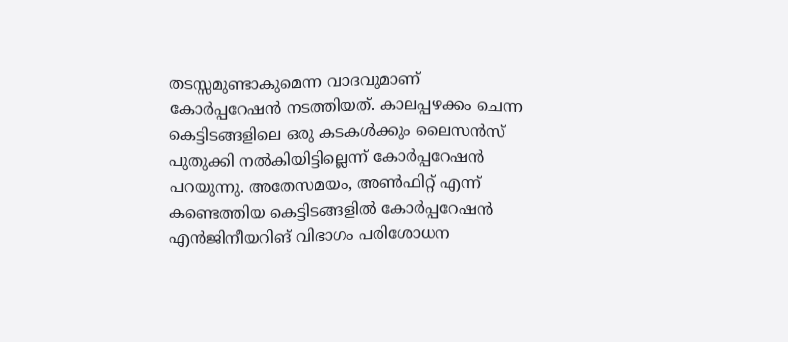തടസ്സമുണ്ടാകുമെന്ന വാദവുമാണ് കോർപ്പറേഷൻ നടത്തിയത്. കാലപ്പഴക്കം ചെന്ന കെട്ടിടങ്ങളിലെ ഒരു കടകള്‍ക്കും ലൈസന്‍സ് പുതുക്കി നല്‍കിയിട്ടില്ലെന്ന് കോര്‍പ്പറേഷന്‍ പറയുന്നു. അതേസമയം, അൺഫിറ്റ് എന്ന് കണ്ടെത്തിയ കെട്ടിടങ്ങളിൽ കോർപ്പറേഷൻ എൻജിനീയറിങ് വിഭാഗം പരിശോധന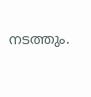നടത്തും.